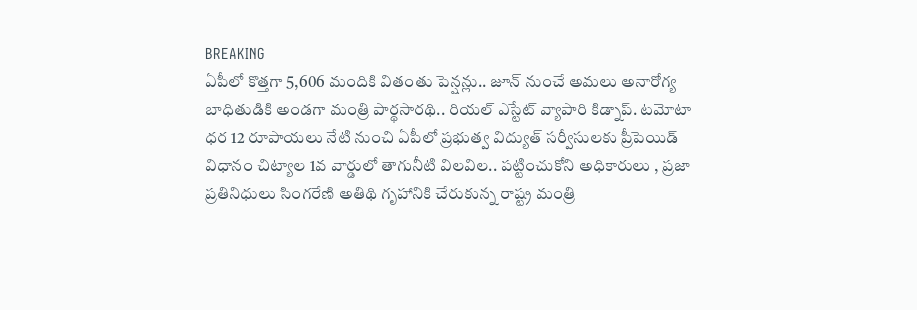BREAKING
ఏపీలో కొత్తగా 5,606 మందికి వితంతు పెన్షన్లు.. జూన్ నుంచే అమలు అనారోగ్య బాధితుడికి అండగా మంత్రి పార్థసారథి.. రియల్ ఎస్టేట్ వ్యాపారి కిడ్నాప్. టమోటా ధర 12 రూపాయలు నేటి నుంచి ఏపీలో ప్రభుత్వ విద్యుత్ సర్వీసులకు ప్రీపెయిడ్ విధానం చిట్యాల 1వ వార్డులో తాగునీటి విలవిల.. పట్టించుకోని అధికారులు , ప్రజా ప్రతినిధులు సింగరేణి అతిథి గృహానికి చేరుకున్న రాష్ట్ర మంత్రి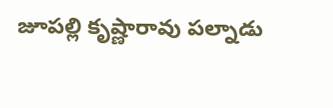జూపల్లి కృష్ణారావు పల్నాడు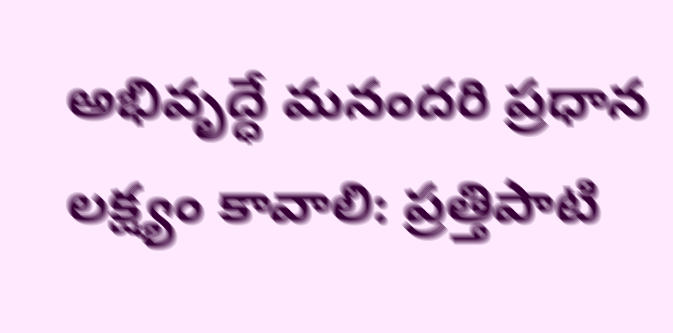అభివృద్ధే మనందరి ప్రధాన లక్ష్యం కావాలి: ప్రత్తిపాటి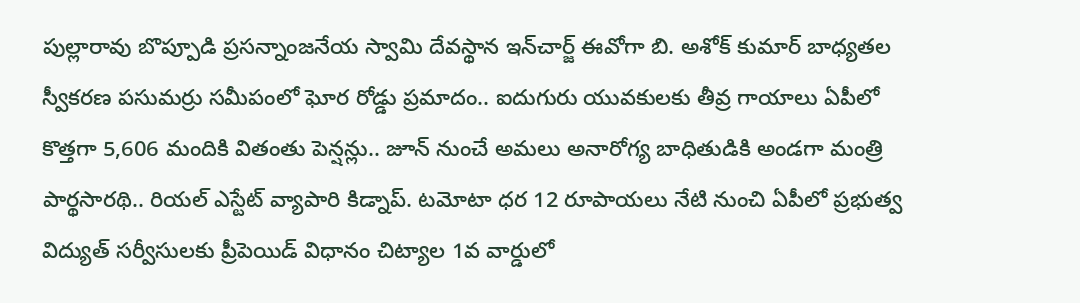పుల్లారావు బొప్పూడి ప్రసన్నాంజనేయ స్వామి దేవస్థాన ఇన్‌చార్జ్ ఈవోగా బి. అశోక్ కుమార్ బాధ్యతల స్వీకరణ పసుమర్రు సమీపంలో ఘోర రోడ్డు ప్రమాదం.. ఐదుగురు యువకులకు తీవ్ర గాయాలు ఏపీలో కొత్తగా 5,606 మందికి వితంతు పెన్షన్లు.. జూన్ నుంచే అమలు అనారోగ్య బాధితుడికి అండగా మంత్రి పార్థసారథి.. రియల్ ఎస్టేట్ వ్యాపారి కిడ్నాప్. టమోటా ధర 12 రూపాయలు నేటి నుంచి ఏపీలో ప్రభుత్వ విద్యుత్ సర్వీసులకు ప్రీపెయిడ్ విధానం చిట్యాల 1వ వార్డులో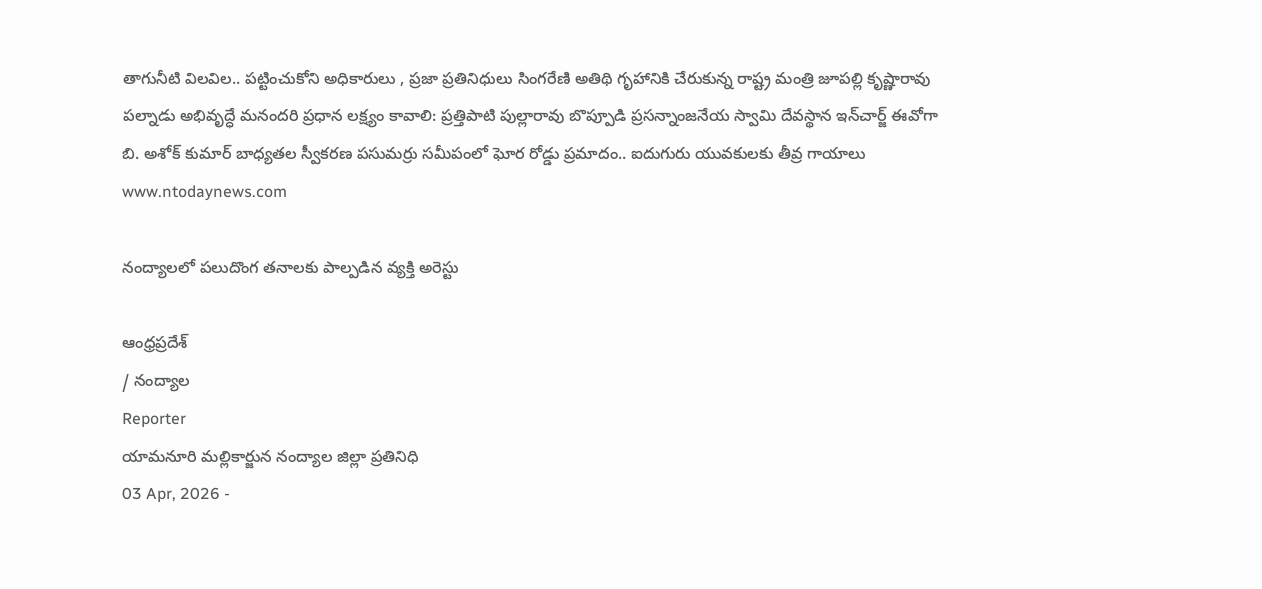తాగునీటి విలవిల.. పట్టించుకోని అధికారులు , ప్రజా ప్రతినిధులు సింగరేణి అతిథి గృహానికి చేరుకున్న రాష్ట్ర మంత్రి జూపల్లి కృష్ణారావు పల్నాడు అభివృద్ధే మనందరి ప్రధాన లక్ష్యం కావాలి: ప్రత్తిపాటి పుల్లారావు బొప్పూడి ప్రసన్నాంజనేయ స్వామి దేవస్థాన ఇన్‌చార్జ్ ఈవోగా బి. అశోక్ కుమార్ బాధ్యతల స్వీకరణ పసుమర్రు సమీపంలో ఘోర రోడ్డు ప్రమాదం.. ఐదుగురు యువకులకు తీవ్ర గాయాలు
www.ntodaynews.com

నంద్యాలలో పలుదొంగ తనాలకు పాల్పడిన వ్యక్తి అరెస్టు

ఆంధ్రప్రదేశ్
/ నంద్యాల
Reporter
యామనూరి మల్లికార్జున నంద్యాల జిల్లా ప్రతినిధి
03 Apr, 2026 -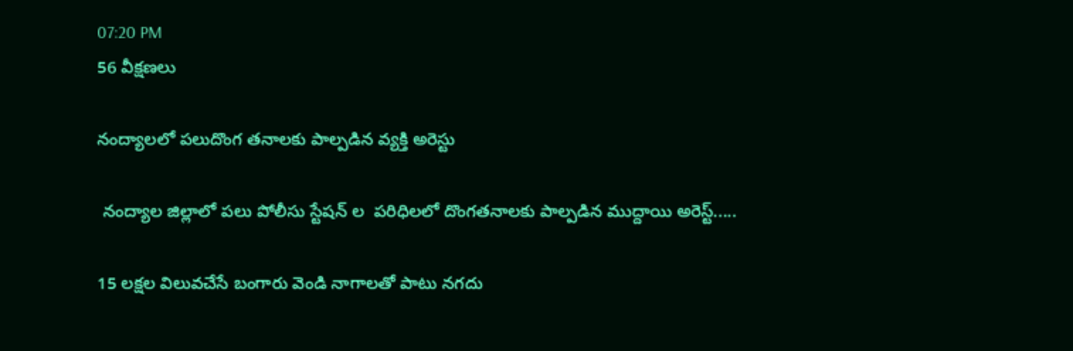07:20 PM
56 వీక్షణలు

నంద్యాలలో పలుదొంగ తనాలకు పాల్పడిన వ్యక్తి అరెస్టు

 నంద్యాల జిల్లాలో పలు పోలీసు స్టేషన్ ల  పరిధిలలో దొంగతనాలకు పాల్పడిన ముద్దాయి అరెస్ట్.....

15 లక్షల విలువచేసే బంగారు వెండి నాగాలతో పాటు నగదు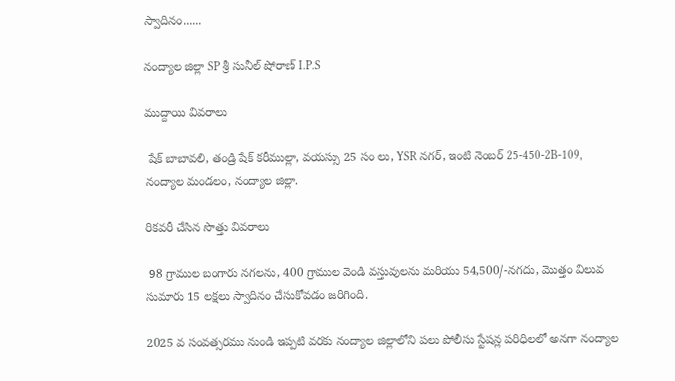స్వాదినం......

నంద్యాల జిల్లా SP శ్రీ సునీల్ షోరాణ్ I.P.S

ముద్దాయి వివరాలు

 షేక్ బాబావలి, తండ్రి షేక్ కరీముల్లా, వయస్సు 25 సం లు, YSR నగర్, ఇంటి నెంబర్ 25-450-2B-109, నంద్యాల మండలం, నంద్యాల జిల్లా.

రికవరీ చేసిన సొత్తు వివరాలు

 98 గ్రాముల బంగారు నగలను, 400 గ్రాముల వెండి వస్తువులను మరియు 54,500/-నగదు, మొత్తం విలువ సుమారు 15 లక్షలు స్వాదినం చేసుకోవడం జరిగింది.

2025 వ సంవత్సరము నుండి ఇప్పటి వరకు నంద్యాల జిల్లాలోని పలు పోలీసు స్టేషన్ల పరిధిలలో అనగా నంద్యాల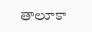తాలూకా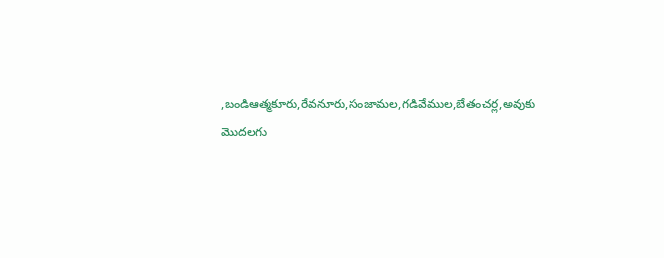,బండిఆత్మకూరు,రేవనూరు,సంజామల,గడివేముల,బేతంచర్ల,అవుకు మొదలగు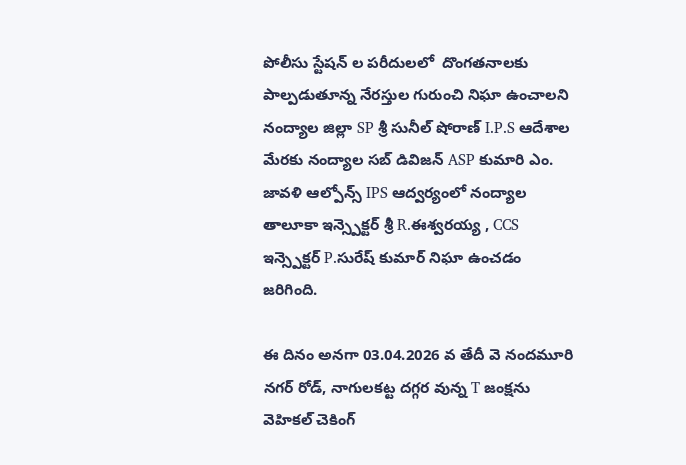పోలీసు స్టేషన్ ల పరీదులలో  దొంగతనాలకు పాల్పడుతూన్న నేరస్తుల గురుంచి నిఘా ఉంచాలని నంద్యాల జిల్లా SP శ్రీ సునీల్ షోరాణ్ I.P.S ఆదేశాల మేరకు నంద్యాల సబ్ డివిజన్ ASP కుమారి ఎం. జావళి ఆల్పోన్స్ IPS ఆద్వర్యంలో నంద్యాల తాలూకా ఇన్స్పెక్టర్ శ్రీ R.ఈశ్వరయ్య , CCS ఇన్స్పెక్టర్ P.సురేష్ కుమార్ నిఘా ఉంచడం జరిగింది.

ఈ దినం అనగా 03.04.2026 వ తేదీ వె నందమూరి నగర్ రోడ్, నాగులకట్ట దగ్గర వున్న T జంక్షను వెహికల్ చెకింగ్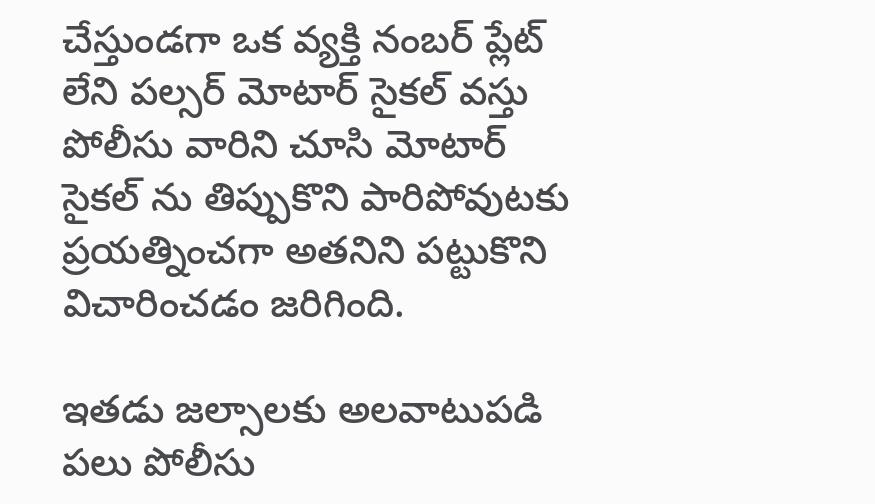చేస్తుండగా ఒక వ్యక్తి నంబర్ ప్లేట్ లేని పల్సర్ మోటార్ సైకల్ వస్తు పోలీసు వారిని చూసి మోటార్ సైకల్ ను తిప్పుకొని పారిపోవుటకు ప్రయత్నించగా అతనిని పట్టుకొని విచారించడం జరిగింది.

ఇతడు జల్సాలకు అలవాటుపడి పలు పోలీసు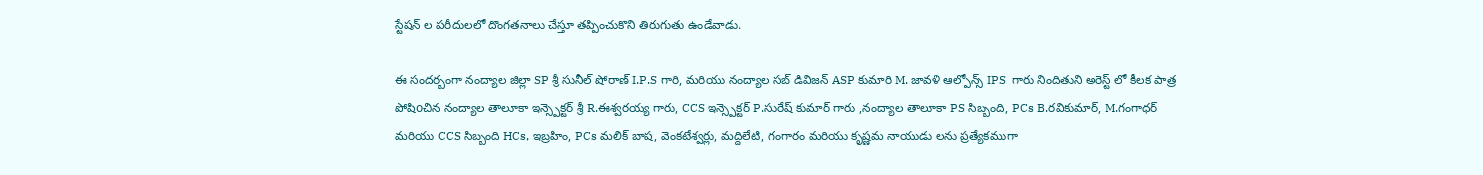స్టేషన్ ల పరీదులలో దొంగతనాలు చేస్తూ తప్పించుకొని తిరుగుతు ఉండేవాడు.

ఈ సందర్బంగా నంద్యాల జిల్లా SP శ్రీ సునీల్ షోరాణ్ I.P.S గారి, మరియు నంద్యాల సబ్ డివిజన్ ASP కుమారి M. జావళి ఆల్పోన్స్ IPS  గారు నిందితుని అరెస్ట్ లో కీలక పాత్ర పోషిoచిన నంద్యాల తాలూకా ఇన్స్పెక్టర్ శ్రీ R.ఈశ్వరయ్య గారు, CCS ఇన్స్పెక్టర్ P.సురేష్ కుమార్ గారు ,నంద్యాల తాలూకా PS సిబ్బంది, PCs B.రవికుమార్, M.గంగాధర్ మరియు CCS సిబ్బంది HCs, ఇబ్రహిం, PCs మలిక్ బాష, వెంకటేశ్వర్లు, మద్దిలేటి, గంగారం మరియు కృష్ణమ నాయుడు లను ప్రత్యేకముగా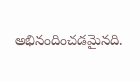అభినందించడమైనది.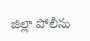జిల్లా పోలీసు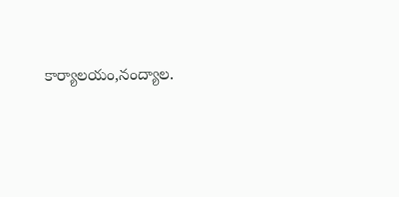కార్యాలయం,నంద్యాల.